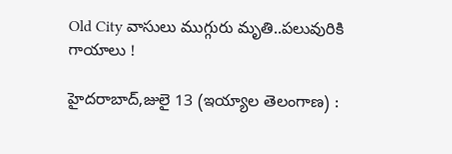Old City వాసులు ముగ్గురు మృతి..పలువురికి గాయాలు !

హైదరాబాద్‌,జులై 13 (ఇయ్యాల తెలంగాణ) :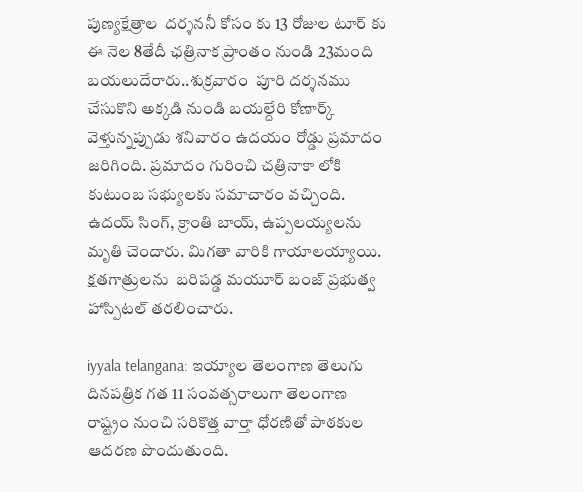పుణ్యక్షేత్రాల  దర్శననీ కోసం కు 13 రోజుల టూర్‌ కు ఈ నెల 8తేదీ ఛత్రినాక ప్రాంతం నుండి 23మంది బయలుదేరారు..శుక్రవారం  పూరి దర్శనము చేసుకొని అక్కడి నుండి బయల్దేరి కోణార్క్‌ వెళ్తున్నప్పుడు శనివారం ఉదయం రోడ్డు ప్రమాదం జరిగింది. ప్రమాదం గురించి చత్రినాకా లోకి కుటుంబ సభ్యులకు సమాచారం వచ్చింది.  ఉదయ్‌ సింగ్‌, క్రాంతి బాయ్‌, ఉప్పలయ్యలను మృతి చెందారు. మిగతా వారికి గాయాలయ్యాయి.  క్షతగాత్రులను  బరిపడ్డ మయూర్‌ బంజ్‌ ప్రభుత్వ హాస్పిటల్‌ తరలించారు.

iyyala telangana: ఇయ్యాల తెలంగాణ తెలుగు దినపత్రిక గత 11 సంవత్సరాలుగా తెలంగాణ రాష్ట్రం నుంచి సరికొత్త వార్తా ధోరణితో పాఠకుల ఆదరణ పొందుతుంది.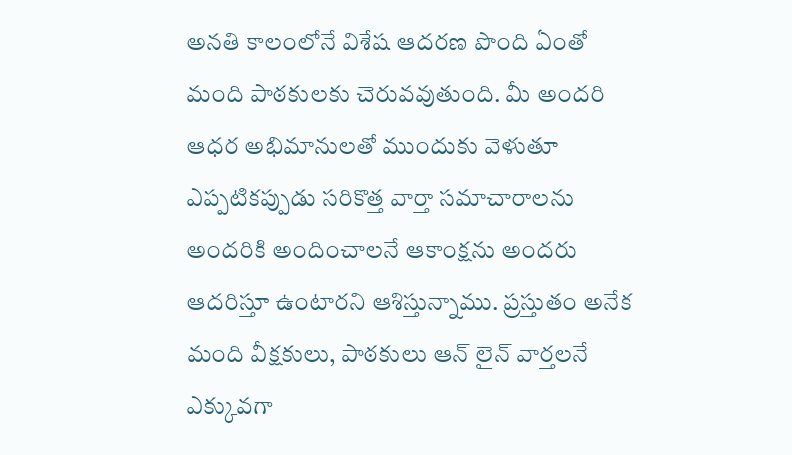అనతి కాలంలోనే విశేష ఆదరణ పొంది ఏంతో మంది పాఠకులకు చెరువవుతుంది. మీ అందరి ఆధర అభిమానులతో ముందుకు వెళుతూ ఎప్పటికప్పుడు సరికొత్త వార్తా సమాచారాలను అందరికి అందించాలనే ఆకాంక్షను అందరు ఆదరిస్తూ ఉంటారని ఆశిస్తున్నాము. ప్రస్తుతం అనేక మంది వీక్షకులు, పాఠకులు ఆన్ లైన్ వార్తలనే ఎక్కువగా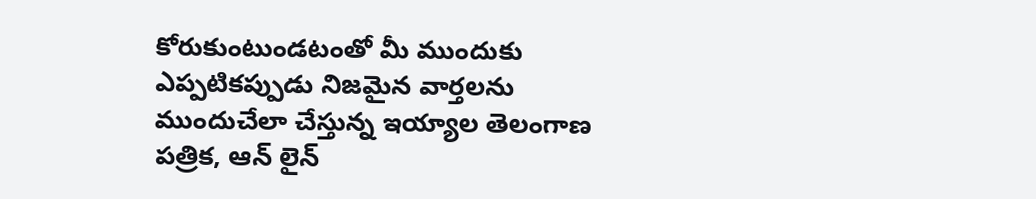కోరుకుంటుండటంతో మీ ముందుకు ఎప్పటికప్పుడు నిజమైన వార్తలను ముందుచేలా చేస్తున్న ఇయ్యాల తెలంగాణ పత్రిక, ఆన్ లైన్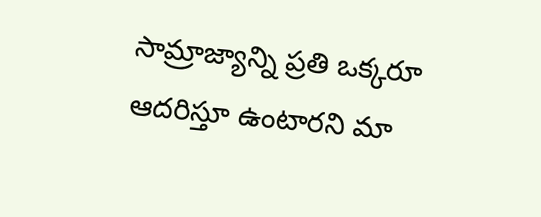సామ్రాజ్యాన్ని ప్రతి ఒక్కరూ ఆదరిస్తూ ఉంటారని మా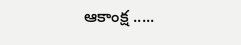ఆకాంక్ష .....